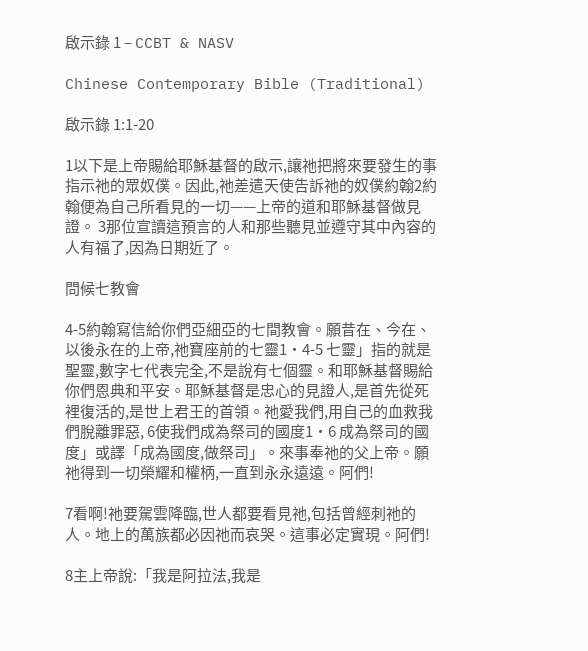啟示錄 1 – CCBT & NASV

Chinese Contemporary Bible (Traditional)

啟示錄 1:1-20

1以下是上帝賜給耶穌基督的啟示,讓祂把將來要發生的事指示祂的眾奴僕。因此,祂差遣天使告訴祂的奴僕約翰2約翰便為自己所看見的一切——上帝的道和耶穌基督做見證。 3那位宣讀這預言的人和那些聽見並遵守其中內容的人有福了,因為日期近了。

問候七教會

4-5約翰寫信給你們亞細亞的七間教會。願昔在、今在、以後永在的上帝,祂寶座前的七靈1·4-5 七靈」指的就是聖靈,數字七代表完全,不是說有七個靈。和耶穌基督賜給你們恩典和平安。耶穌基督是忠心的見證人,是首先從死裡復活的,是世上君王的首領。祂愛我們,用自己的血救我們脫離罪惡, 6使我們成為祭司的國度1·6 成為祭司的國度」或譯「成為國度,做祭司」。來事奉祂的父上帝。願祂得到一切榮耀和權柄,一直到永永遠遠。阿們!

7看啊!祂要駕雲降臨,世人都要看見祂,包括曾經刺祂的人。地上的萬族都必因祂而哀哭。這事必定實現。阿們!

8主上帝說:「我是阿拉法,我是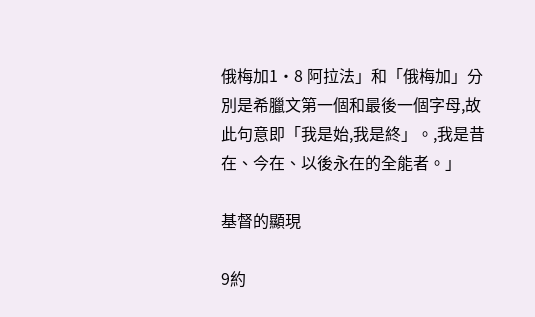俄梅加1·8 阿拉法」和「俄梅加」分別是希臘文第一個和最後一個字母,故此句意即「我是始,我是終」。,我是昔在、今在、以後永在的全能者。」

基督的顯現

9約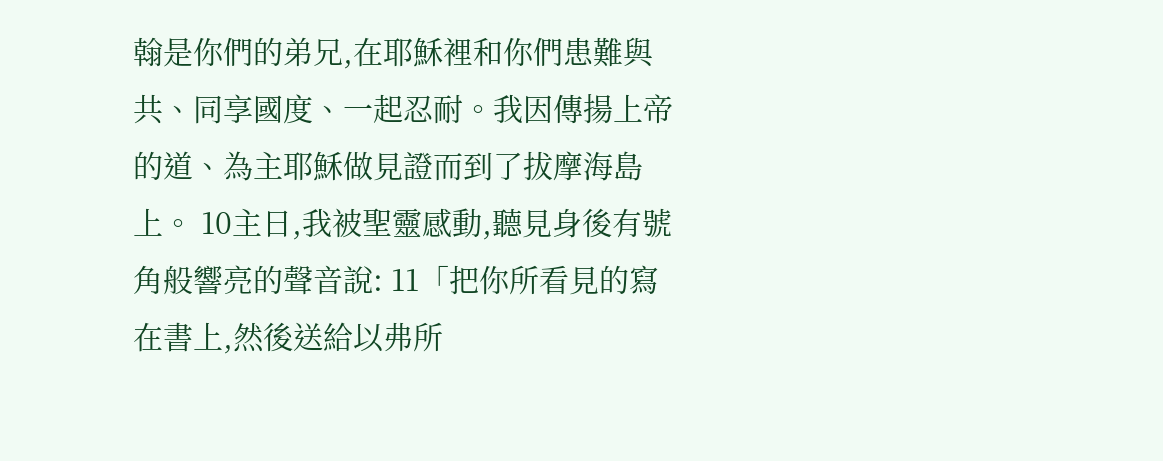翰是你們的弟兄,在耶穌裡和你們患難與共、同享國度、一起忍耐。我因傳揚上帝的道、為主耶穌做見證而到了拔摩海島上。 10主日,我被聖靈感動,聽見身後有號角般響亮的聲音說: 11「把你所看見的寫在書上,然後送給以弗所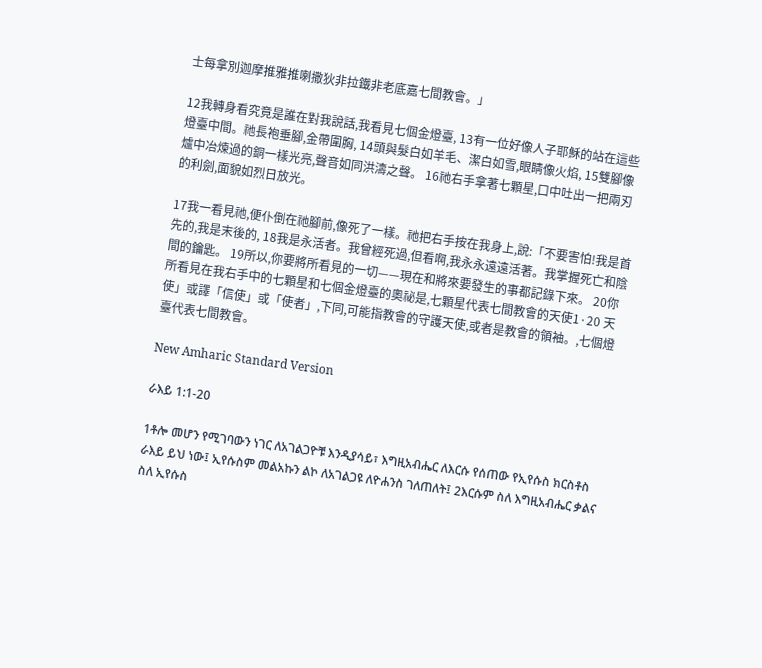士每拿別迦摩推雅推喇撒狄非拉鐵非老底嘉七間教會。」

12我轉身看究竟是誰在對我說話,我看見七個金燈臺, 13有一位好像人子耶穌的站在這些燈臺中間。祂長袍垂腳,金帶圍胸, 14頭與髮白如羊毛、潔白如雪,眼睛像火焰, 15雙腳像爐中冶煉過的銅一樣光亮,聲音如同洪濤之聲。 16祂右手拿著七顆星,口中吐出一把兩刃的利劍,面貌如烈日放光。

17我一看見祂,便仆倒在祂腳前,像死了一樣。祂把右手按在我身上,說:「不要害怕!我是首先的,我是末後的, 18我是永活者。我曾經死過,但看啊,我永永遠遠活著。我掌握死亡和陰間的鑰匙。 19所以,你要將所看見的一切——現在和將來要發生的事都記錄下來。 20你所看見在我右手中的七顆星和七個金燈臺的奧祕是,七顆星代表七間教會的天使1·20 天使」或譯「信使」或「使者」,下同,可能指教會的守護天使,或者是教會的領袖。,七個燈臺代表七間教會。

New Amharic Standard Version

ራእይ 1:1-20

1ቶሎ መሆን የሚገባውን ነገር ለአገልጋዮቹ እንዲያሳይ፣ እግዚአብሔር ለእርሱ የሰጠው የኢየሱስ ክርስቶስ ራእይ ይህ ነው፤ ኢየሱስም መልአኩን ልኮ ለአገልጋዩ ለዮሐንስ ገለጠለት፤ 2እርሱም ስለ እግዚአብሔር ቃልና ስለ ኢየሱስ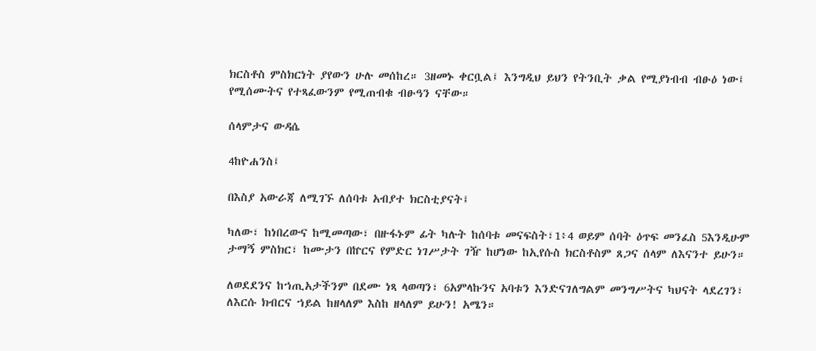ክርስቶስ ምስክርነት ያየውን ሁሉ መሰከረ። 3ዘመኑ ቀርቧል፤ እንግዲህ ይህን የትንቢት ቃል የሚያነብብ ብፁዕ ነው፤ የሚሰሙትና የተጻፈውንም የሚጠብቁ ብፁዓን ናቸው።

ሰላምታና ውዳሴ

4ከዮሐንስ፤

በእስያ አውራጃ ለሚገኙ ለሰባቱ አብያተ ክርስቲያናት፤

ካለው፣ ከነበረውና ከሚመጣው፣ በዙፋኑም ፊት ካሉት ከሰባቱ መናፍስት፣1፥4 ወይም ሰባት ዕጥፍ መንፈስ 5እንዲሁም ታማኝ ምስክር፣ ከሙታን በኵርና የምድር ነገሥታት ገዥ ከሆነው ከኢየሱስ ክርስቶስም ጸጋና ሰላም ለእናንተ ይሁን።

ለወደደንና ከኀጢአታችንም በደሙ ነጻ ላወጣን፣ 6አምላኩንና አባቱን እንድናገለግልም መንግሥትና ካህናት ላደረገን፣ ለእርሱ ክብርና ኀይል ከዘላለም እስከ ዘላለም ይሁን! አሜን።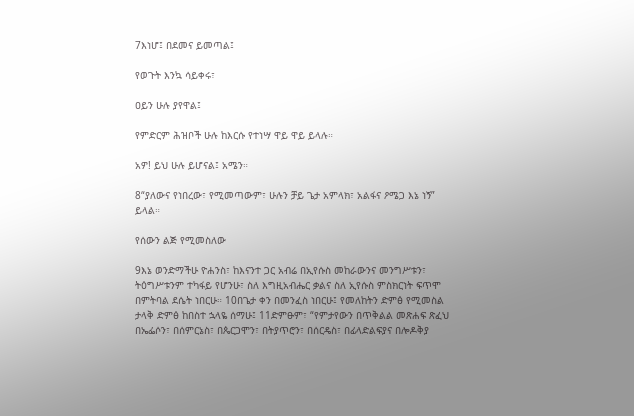7እነሆ፤ በደመና ይመጣል፤

የወጉት እንኳ ሳይቀሩ፣

ዐይን ሁሉ ያየዋል፤

የምድርም ሕዝቦች ሁሉ ከእርሱ የተነሣ ዋይ ዋይ ይላሉ።

አዎ! ይህ ሁሉ ይሆናል፤ አሜን።

8“ያለውና የነበረው፣ የሚመጣውም፣ ሁሉን ቻይ ጌታ አምላክ፣ አልፋና ዖሜጋ እኔ ነኝ” ይላል።

የሰውን ልጅ የሚመስለው

9እኔ ወንድማችሁ ዮሐንስ፣ ከእናንተ ጋር አብሬ በኢየሱስ መከራውንና መንግሥቱን፣ ትዕግሥቱንም ተካፋይ የሆንሁ፣ ስለ እግዚአብሔር ቃልና ስለ ኢየሱስ ምስክርነት ፍጥሞ በምትባል ደሴት ነበርሁ። 10በጌታ ቀን በመንፈስ ነበርሁ፤ የመለከትን ድምፅ የሚመስል ታላቅ ድምፅ ከበስተ ኋላዬ ሰማሁ፤ 11ድምፁም፣ “የምታየውን በጥቅልል መጽሐፍ ጽፈህ በኤፌሶን፣ በሰምርኔስ፣ በጴርጋሞን፣ በትያጥሮን፣ በሰርዴስ፣ በፊላድልፍያና በሎዶቅያ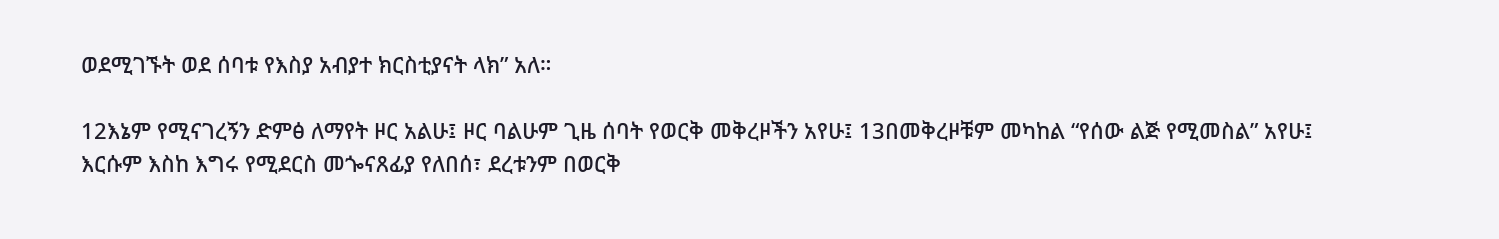ወደሚገኙት ወደ ሰባቱ የእስያ አብያተ ክርስቲያናት ላክ” አለ።

12እኔም የሚናገረኝን ድምፅ ለማየት ዞር አልሁ፤ ዞር ባልሁም ጊዜ ሰባት የወርቅ መቅረዞችን አየሁ፤ 13በመቅረዞቹም መካከል “የሰው ልጅ የሚመስል” አየሁ፤ እርሱም እስከ እግሩ የሚደርስ መጐናጸፊያ የለበሰ፣ ደረቱንም በወርቅ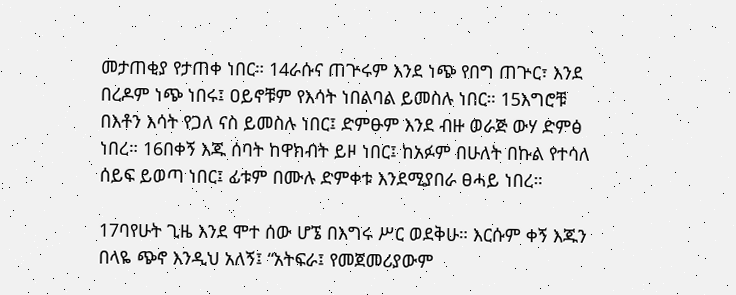መታጠቂያ የታጠቀ ነበር። 14ራሱና ጠጕሩም እንደ ነጭ የበግ ጠጕር፣ እንደ በረዶም ነጭ ነበሩ፤ ዐይኖቹም የእሳት ነበልባል ይመስሉ ነበር። 15እግሮቹ በእቶን እሳት የጋለ ናስ ይመስሉ ነበር፤ ድምፁም እንደ ብዙ ወራጅ ውሃ ድምፅ ነበረ። 16በቀኝ እጁ ሰባት ከዋክብት ይዞ ነበር፤ ከአፉም በሁለት በኩል የተሳለ ሰይፍ ይወጣ ነበር፤ ፊቱም በሙሉ ድምቀቱ እንደሚያበራ ፀሓይ ነበረ።

17ባየሁት ጊዜ እንደ ሞተ ሰው ሆኜ በእግሩ ሥር ወደቅሁ። እርሱም ቀኝ እጁን በላዬ ጭኖ እንዲህ አለኝ፤ “አትፍራ፤ የመጀመሪያውም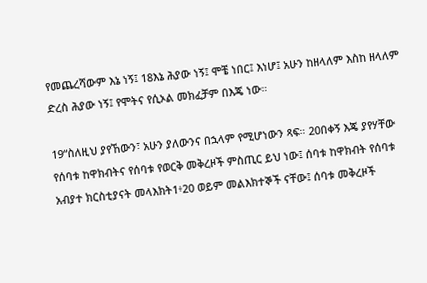የመጨረሻውም እኔ ነኝ፤ 18እኔ ሕያው ነኝ፤ ሞቼ ነበር፤ እነሆ፤ አሁን ከዘላለም እስከ ዘላለም ድረስ ሕያው ነኝ፤ የሞትና የሲኦል መክፈቻም በእጄ ነው።

19“ስለዚህ ያየኸውን፣ አሁን ያለውንና በኋላም የሚሆነውን ጻፍ። 20በቀኝ እጄ ያየሃቸው የሰባቱ ከዋክብትና የሰባቱ የወርቅ መቅረዞች ምስጢር ይህ ነው፤ ሰባቱ ከዋክብት የሰባቱ አብያተ ክርስቲያናት መላእክት1፥20 ወይም መልእክተኞች ናቸው፤ ሰባቱ መቅረዞች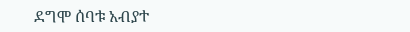ደግሞ ሰባቱ አብያተ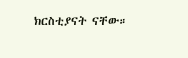ክርስቲያናት ናቸው።